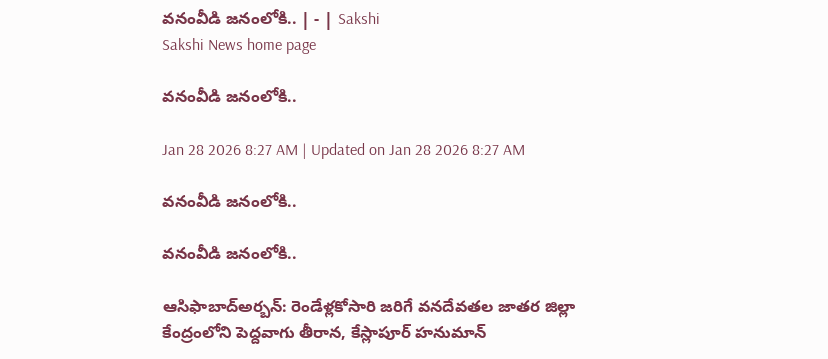వనంవీడి జనంలోకి.. | - | Sakshi
Sakshi News home page

వనంవీడి జనంలోకి..

Jan 28 2026 8:27 AM | Updated on Jan 28 2026 8:27 AM

వనంవీడి జనంలోకి..

వనంవీడి జనంలోకి..

ఆసిఫాబాద్‌అర్బన్‌: రెండేళ్లకోసారి జరిగే వనదేవతల జాతర జిల్లా కేంద్రంలోని పెద్దవాగు తీరాన, కేస్లాపూర్‌ హనుమాన్‌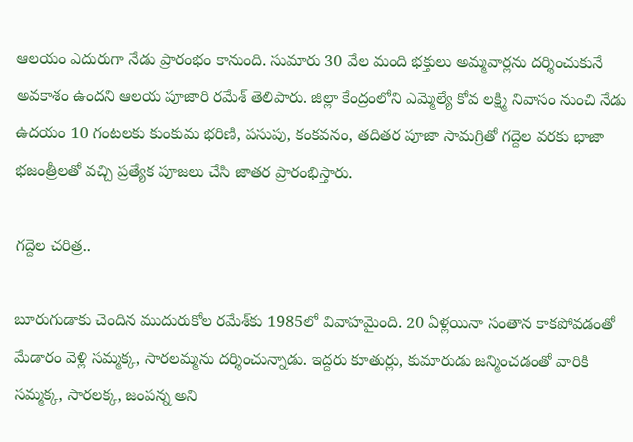ఆలయం ఎదురుగా నేడు ప్రారంభం కానుంది. సుమారు 30 వేల మంది భక్తులు అమ్మవార్లను దర్శించుకునే అవకాశం ఉందని ఆలయ పూజారి రమేశ్‌ తెలిపారు. జిల్లా కేంద్రంలోని ఎమ్మెల్యే కోవ లక్ష్మి నివాసం నుంచి నేడు ఉదయం 10 గంటలకు కుంకుమ భరిణి, పసుపు, కంకవనం, తదితర పూజా సామగ్రితో గద్దెల వరకు భాజా భజంత్రీలతో వచ్చి ప్రత్యేక పూజలు చేసి జాతర ప్రారంభిస్తారు.

గద్దెల చరిత్ర..

బూరుగుడాకు చెందిన ముదురుకోల రమేశ్‌కు 1985లో వివాహమైంది. 20 ఏళ్లయినా సంతాన కాకపోవడంతో మేడారం వెళ్లి సమ్మక్క, సారలమ్మను దర్శించున్నాడు. ఇద్దరు కూతుర్లు, కుమారుడు జన్మించడంతో వారికి సమ్మక్క, సారలక్క, జంపన్న అని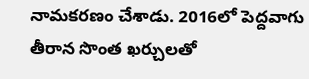నామకరణం చేశాడు. 2016లో పెద్దవాగు తీరాన సొంత ఖర్చులతో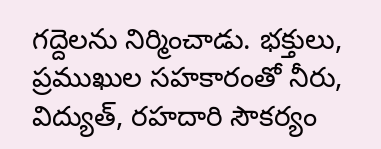గద్దెలను నిర్మించాడు. భక్తులు, ప్రముఖుల సహకారంతో నీరు, విద్యుత్‌, రహదారి సౌకర్యం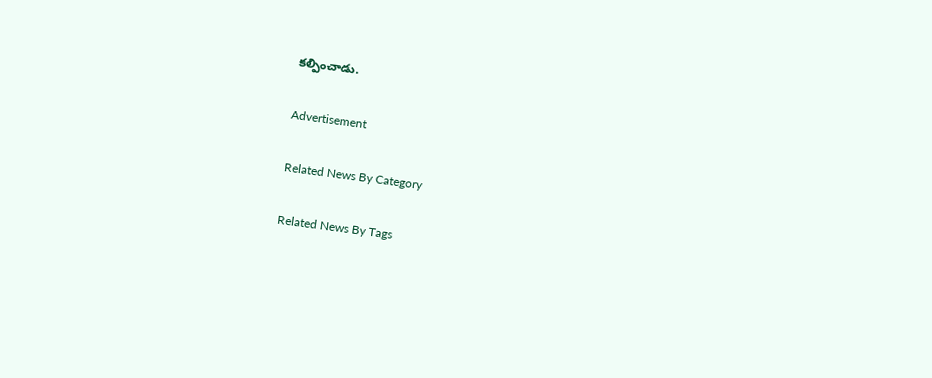కల్పించాడు.

Advertisement

Related News By Category

Related News By Tags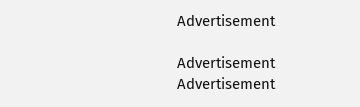Advertisement

Advertisement
Advertisement